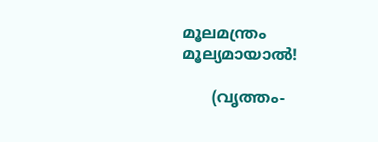മൂലമന്ത്രം മൂല്യമായാൽ!

      (വൃത്തം-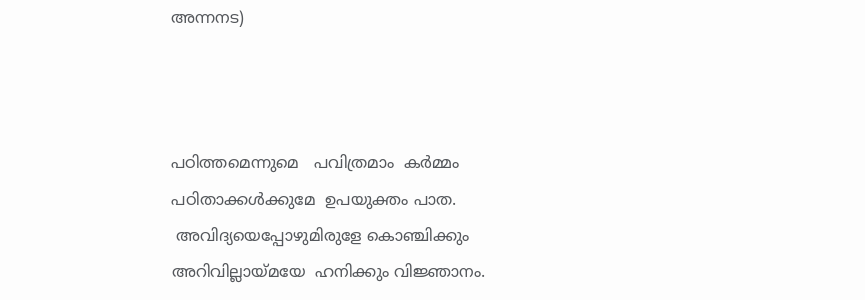അന്നനട)



പഠിത്തമെന്നുമെ   പവിത്രമാം  കർമ്മം
പഠിതാക്കൾക്കുമേ  ഉപയുക്തം പാത.
 അവിദ്യയെപ്പോഴുമിരുളേ കൊഞ്ചിക്കും
അറിവില്ലായ്മയേ  ഹനിക്കും വിജ്ഞാനം.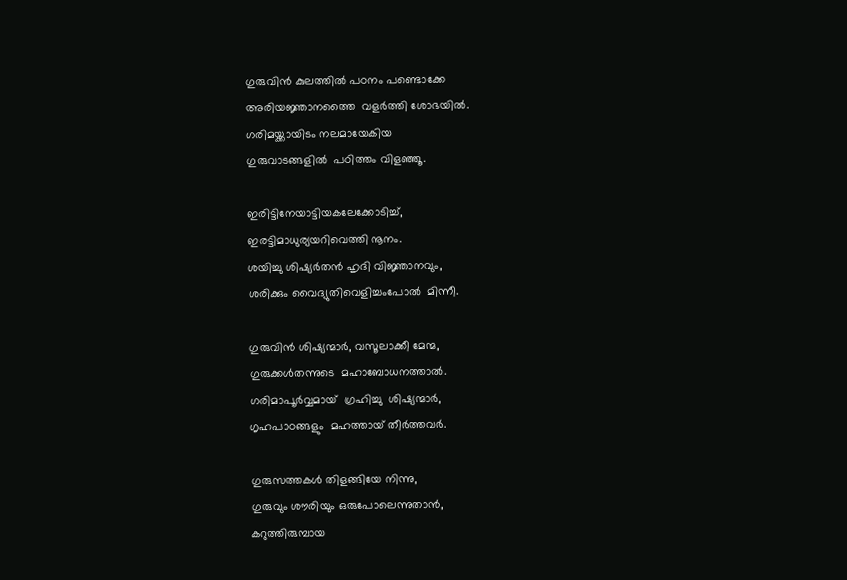ഗുരുവിൻ കുലത്തിൽ പഠനം പണ്ടൊക്കേ
അരിയജ്ഞാനത്തൈ  വളർത്തി ശോഭയിൽ.
ഗരിമയ്ക്കായിടം നലമായേകിയ
ഗുരുവാടങ്ങളിൽ  പഠിത്തം വിളഞ്ഞൂ.

ഇരിട്ടിനേയാട്ടിയകലേക്കോടിച്ച്‌,
ഇരട്ടിമാധുര്യയറിവെത്തി നൂനം.
ശയിച്ചു ശിഷ്യർതൻ ഹൃദി വിജ്ഞാനവും,
ശരിക്കും വൈദ്യുതിവെളിച്ചംപോൽ  മിന്നീ.

ഗുരുവിൻ ശിഷ്യന്മാർ, വസൂലാക്കീ മേന്മ,
ഗുരുക്കൾതന്നുടെ  മഹാബോധനത്താൽ.
ഗരിമാപൂർവ്വമായ്  ഗ്രഹിച്ചു  ശിഷ്യന്മാർ,
ഗൃഹപാഠങ്ങളും  മഹത്തായ് തീർത്തവർ.

ഗുരുസത്തകൾ തിളങ്ങിയേ നിന്നു,
ഗുരുവും ശൗരിയും ഒരുപോലെന്നുതാൻ,
കറുത്തിരുമ്പായ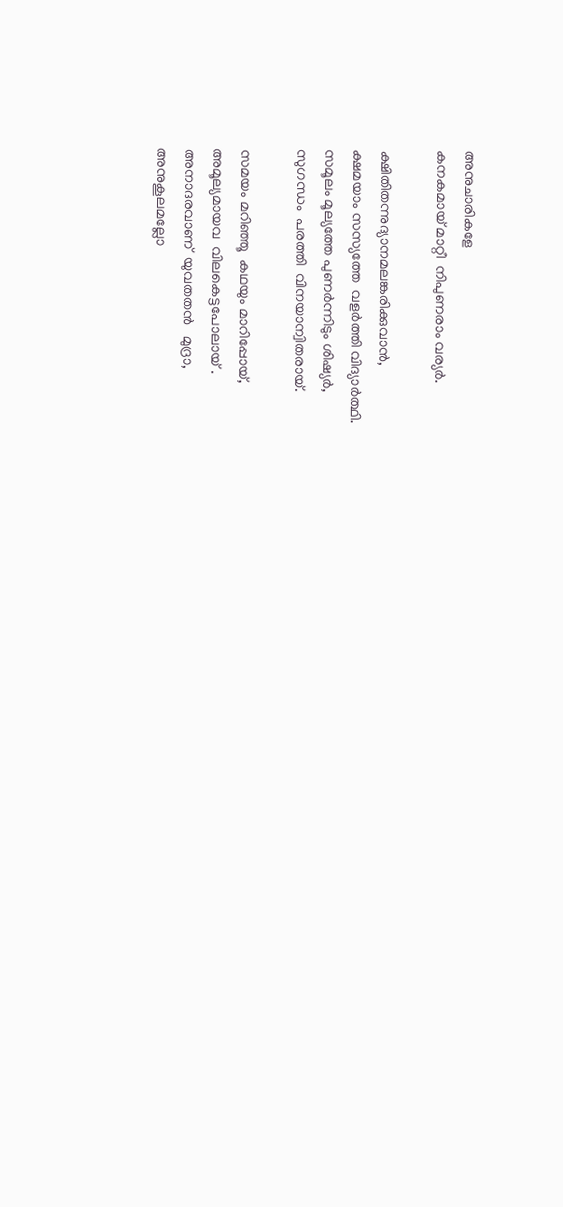അനുചാരികളേ
കനകമായ് മാറ്റീ  നിപുണരാം വര്യർ.

ക്ഷിതിതന്നുദ്യാനമലങ്കരിക്കുവാൻ,
ക്ഷമയാം സസ്യത്തേ  വളർത്തി വിദ്യാർത്ഥി.
സമൂലം മൂല്യത്തേ പുണർന്നിടും ശിഷ്യർ,
സുഗന്ധം  പരത്തി  വിനയാന്വിതരായ്.

സമയം മറിഞ്ഞൂ  കഥയും മാറിപ്പോയ്,
അമൂല്യമായവ  വിലകെട്ടപോലായ് .
അനാദരവാണ്‌  യുവതതൻ   മുദ്രാ,
അനുകൂലമല്ലോ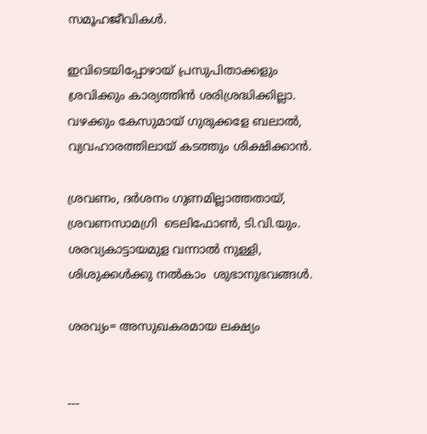സമൂഹജീവികൾ.

ഇവിടെയിപ്പോഴായ് പ്രസുപിതാക്കളും
ശ്രവിക്കും കാര്യത്തിൻ ശരിശ്രദ്ധിക്കില്ലാ.
വഴക്കും കേസുമായ് ഗുരുക്കളേ ബലാൽ,
വ്യവഹാരത്തിലായ് കടത്തും ശിക്ഷിക്കാൻ.

ശ്രവണം, ദർശനം ഗുണമില്ലാത്തതായ്,
ശ്രവണസാമഗ്രി  ടെലിഫോൺ, ടി.വി.യും.
ശരവ്യകാട്ടായമുള വന്നാൽ നുള്ളി,
ശിശുക്കൾക്കു നൽകാം  ശുഭാനുഭവങ്ങൾ.

ശരവ്യം= അസുഖകരമായ ലക്ഷ്യം


---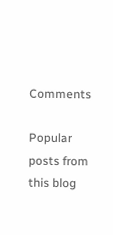Comments

Popular posts from this blog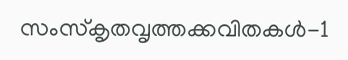സംസ്‌കൃതവൃത്തക്കവിതകൾ-1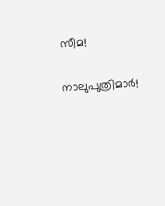സീമ!

നാലുപുത്രിമാർ!